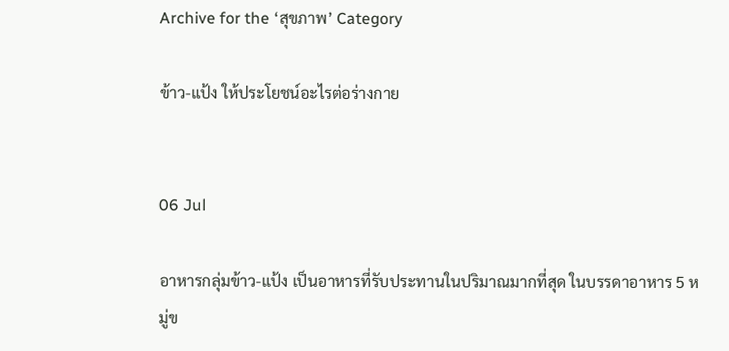Archive for the ‘สุขภาพ’ Category

ข้าว-แป้ง ให้ประโยชน์อะไรต่อร่างกาย


06 Jul

อาหารกลุ่มข้าว-แป้ง เป็นอาหารที่รับประทานในปริมาณมากที่สุด ในบรรดาอาหาร 5 หมู่ข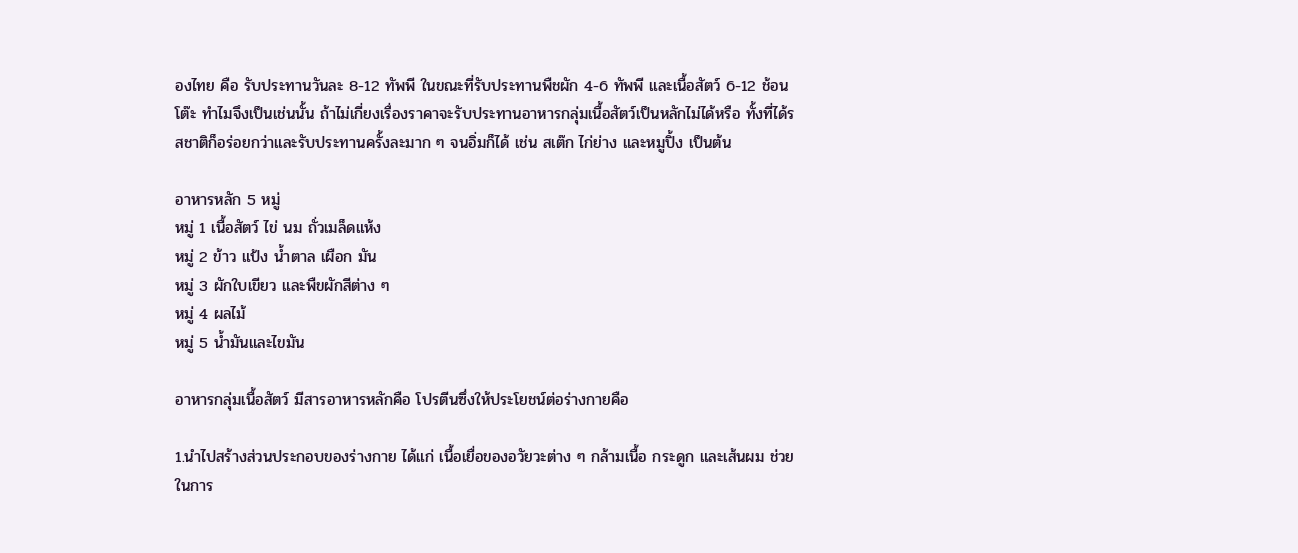องไทย คือ รับประทานวันละ 8-12 ทัพพี ในขณะที่รับประทานพืชผัก 4-6 ทัพพี และเนื้อสัตว์ 6-12 ช้อนโต๊ะ ทำไมจึงเป็นเช่นนั้น ถ้าไม่เกี่ยงเรื่องราคาจะรับประทานอาหารกลุ่มเนื้อสัตว์เป็นหลักไม่ได้หรือ ทั้งที่ได้รสชาติก็อร่อยกว่าและรับประทานครั้งละมาก ๆ จนอิ่มก็ได้ เช่น สเต๊ก ไก่ย่าง และหมูปิ้ง เป็นต้น

อาหารหลัก 5 หมู่
หมู่ 1 เนื้อสัตว์ ไข่ นม ถั่วเมล็ดแห้ง
หมู่ 2 ข้าว แป้ง น้ำตาล เผือก มัน
หมู่ 3 ผักใบเขียว และพืขผักสีต่าง ๆ
หมู่ 4 ผลไม้
หมู่ 5 น้ำมันและไขมัน

อาหารกลุ่มเนื้อสัตว์ มีสารอาหารหลักคือ โปรตีนซึ่งให้ประโยชน์ต่อร่างกายคือ

1.นำไปสร้างส่วนประกอบของร่างกาย ได้แก่ เนื้อเยื่อของอวัยวะต่าง ๆ กล้ามเนื้อ กระดูก และเส้นผม ช่วยในการ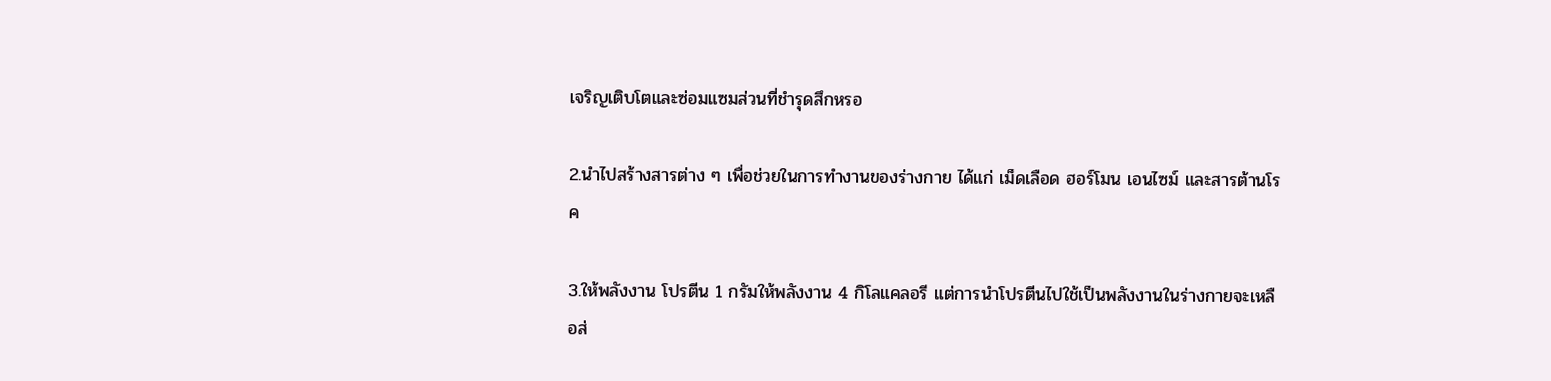เจริญเติบโตและซ่อมแซมส่วนที่ชำรุดสึกหรอ

2.นำไปสร้างสารต่าง ๆ เพื่อช่วยในการทำงานของร่างกาย ได้แก่ เม็ดเลือด ฮอร์โมน เอนไซม์ และสารต้านโรค

3.ให้พลังงาน โปรตีน 1 กรัมให้พลังงาน 4 กิโลแคลอรี แต่การนำโปรตีนไปใช้เป็นพลังงานในร่างกายจะเหลือส่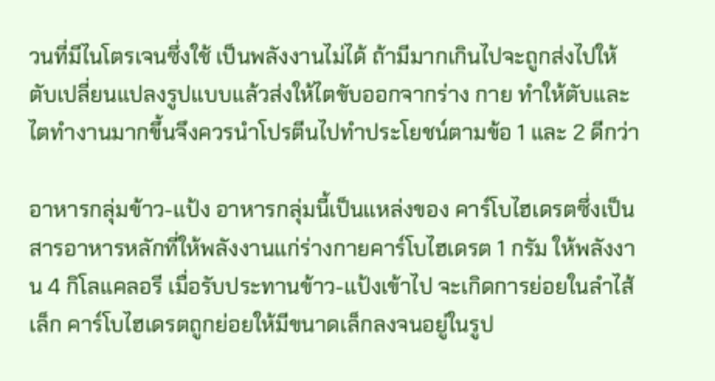วนที่มีไนโตรเจนซึ่งใช้ เป็นพลังงานไม่ได้ ถ้ามีมากเกินไปจะถูกส่งไปให้ตับเปลี่ยนแปลงรูปแบบแล้วส่งให้ไตขับออกจากร่าง กาย ทำให้ตับและไตทำงานมากขึ้นจึงควรนำโปรตีนไปทำประโยชน์ตามข้อ 1 และ 2 ดีกว่า

อาหารกลุ่มข้าว-แป้ง อาหารกลุ่มนี้เป็นแหล่งของ คาร์โบไฮเดรตซึ่งเป็นสารอาหารหลักที่ให้พลังงานแก่ร่างกายคาร์โบไฮเดรต 1 กรัม ให้พลังงาน 4 กิโลแคลอรี เมื่อรับประทานข้าว-แป้งเข้าไป จะเกิดการย่อยในลำไส้เล็ก คาร์โบไฮเดรตถูกย่อยให้มีขนาดเล็กลงจนอยู่ในรูป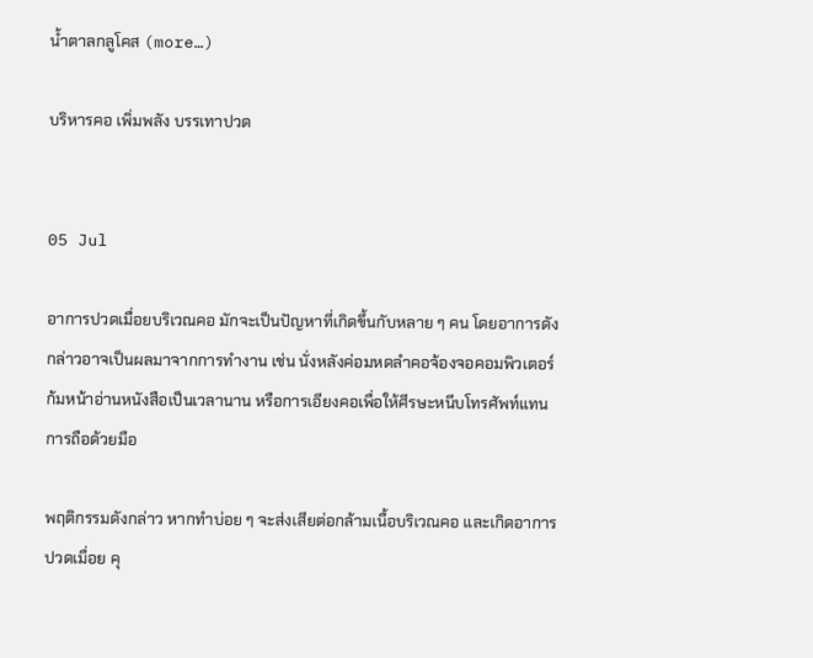น้ำตาลกลูโคส (more…)

บริหารคอ เพิ่มพลัง บรรเทาปวด


05 Jul

อาการปวดเมื่อยบริเวณคอ มักจะเป็นปัญหาที่เกิดขึ้นกับหลาย ๆ คน โดยอาการดังกล่าวอาจเป็นผลมาจากการทำงาน เช่น นั่งหลังค่อมหดลำคอจ้องจอคอมพิวเตอร์ ก้มหน้าอ่านหนังสือเป็นเวลานาน หรือการเอียงคอเพื่อให้ศีรษะหนีบโทรศัพท์แทนการถือด้วยมือ

พฤติกรรมดังกล่าว หากทำบ่อย ๆ จะส่งเสียต่อกล้ามเนื้อบริเวณคอ และเกิดอาการปวดเมื่อย คุ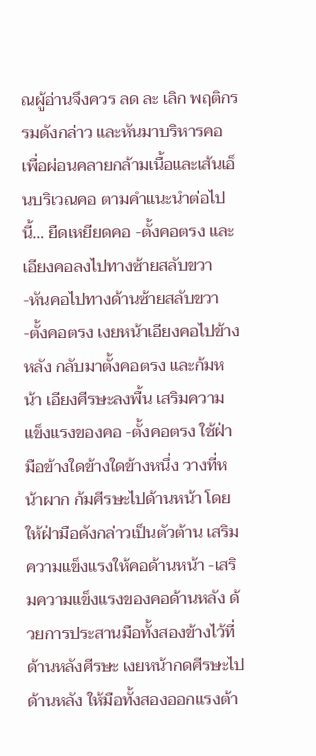ณผู้อ่านจึงควร ลด ละ เลิก พฤติกรรมดังกล่าว และหันมาบริหารคอ เพื่อผ่อนคลายกล้ามเนื้อและเส้นเอ็นบริเวณคอ ตามคำแนะนำต่อไปนี้… ยืดเหยียดคอ -ตั้งคอตรง และเอียงคอลงไปทางซ้ายสลับขวา -หันคอไปทางด้านซ้ายสลับขวา -ตั้งคอตรง เงยหน้าเอียงคอไปข้างหลัง กลับมาตั้งคอตรง และก้มหน้า เอียงศีรษะลงพื้น เสริมความแข็งแรงของคอ -ตั้งคอตรง ใช้ฝ่ามือข้างใดข้างใดข้างหนึ่ง วางที่หน้าผาก ก้มศีรษะไปด้านหน้า โดยให้ฝ่ามือดังกล่าวเป็นตัวต้าน เสริมความแข็งแรงให้คอด้านหน้า -เสริมความแข็งแรงของคอด้านหลัง ด้วยการประสานมือทั้งสองข้างไว้ที่ด้านหลังศีรษะ เงยหน้ากดศีรษะไปด้านหลัง ให้มือทั้งสองออกแรงต้า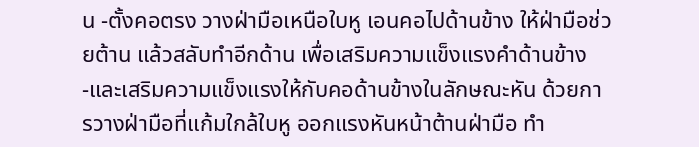น -ตั้งคอตรง วางฝ่ามือเหนือใบหู เอนคอไปด้านข้าง ให้ฝ่ามือช่วยต้าน แล้วสลับทำอีกด้าน เพื่อเสริมความแข็งแรงคำด้านข้าง -และเสริมความแข็งแรงให้กับคอด้านข้างในลักษณะหัน ด้วยการวางฝ่ามือที่แก้มใกล้ใบหู ออกแรงหันหน้าต้านฝ่ามือ ทำ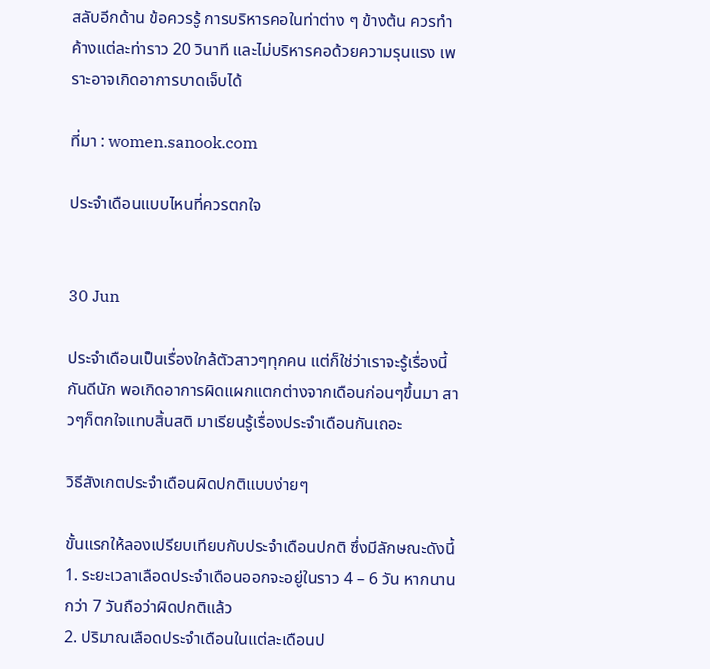สลับอีกด้าน ข้อควรรู้ การบริหารคอในท่าต่าง ๆ ข้างต้น ควรทำค้างแต่ละท่าราว 20 วินาที และไม่บริหารคอด้วยความรุนแรง เพราะอาจเกิดอาการบาดเจ็บได้

ที่มา : women.sanook.com

ประจำเดือนแบบไหนที่ควรตกใจ


30 Jun

ประจำเดือนเป็นเรื่องใกล้ตัวสาวๆทุกคน แต่ก็ใช่ว่าเราจะรู้เรื่องนี้กันดีนัก พอเกิดอาการผิดแผกแตกต่างจากเดือนก่อนๆขึ้นมา สาวๆก็ตกใจแทบสิ้นสติ มาเรียนรู้เรื่องประจำเดือนกันเถอะ

วิธีสังเกตประจำเดือนผิดปกติแบบง่ายๆ

ขั้นแรกให้ลองเปรียบเทียบกับประจำเดือนปกติ ซึ่งมีลักษณะดังนี้
1. ระยะเวลาเลือดประจำเดือนออกจะอยู่ในราว 4 – 6 วัน หากนานกว่า 7 วันถือว่าผิดปกติแล้ว
2. ปริมาณเลือดประจำเดือนในแต่ละเดือนป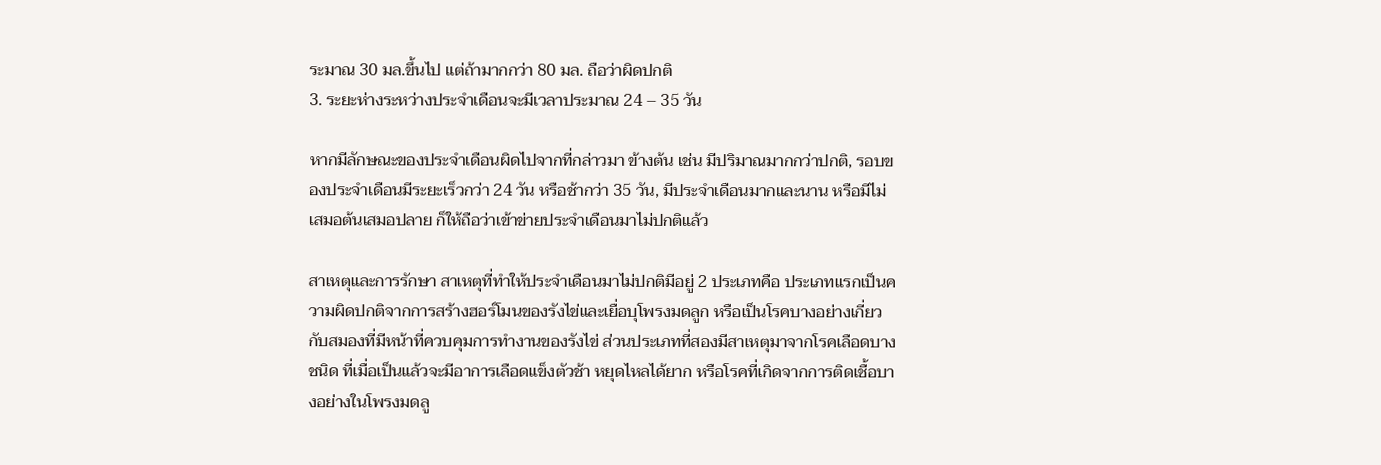ระมาณ 30 มล.ขึ้นไป แต่ถ้ามากกว่า 80 มล. ถือว่าผิดปกติ
3. ระยะห่างระหว่างประจำเดือนจะมีเวลาประมาณ 24 – 35 วัน

หากมีลักษณะของประจำเดือนผิดไปจากที่กล่าวมา ข้างต้น เช่น มีปริมาณมากกว่าปกติ, รอบของประจำเดือนมีระยะเร็วกว่า 24 วัน หรือช้ากว่า 35 วัน, มีประจำเดือนมากและนาน หรือมีไม่เสมอต้นเสมอปลาย ก็ให้ถือว่าเข้าข่ายประจำเดือนมาไม่ปกติแล้ว

สาเหตุและการรักษา สาเหตุที่ทำให้ประจำเดือนมาไม่ปกติมีอยู่ 2 ประเภทคือ ประเภทแรกเป็นความผิดปกติจากการสร้างฮอร์โมนของรังไข่และเยื่อบุโพรงมดลูก หรือเป็นโรคบางอย่างเกี่ยวกับสมองที่มีหน้าที่ควบคุมการทำงานของรังไข่ ส่วนประเภทที่สองมีสาเหตุมาจากโรคเลือดบางชนิด ที่เมื่อเป็นแล้วจะมีอาการเลือดแข็งตัวช้า หยุดไหลได้ยาก หรือโรคที่เกิดจากการติดเชื้อบางอย่างในโพรงมดลู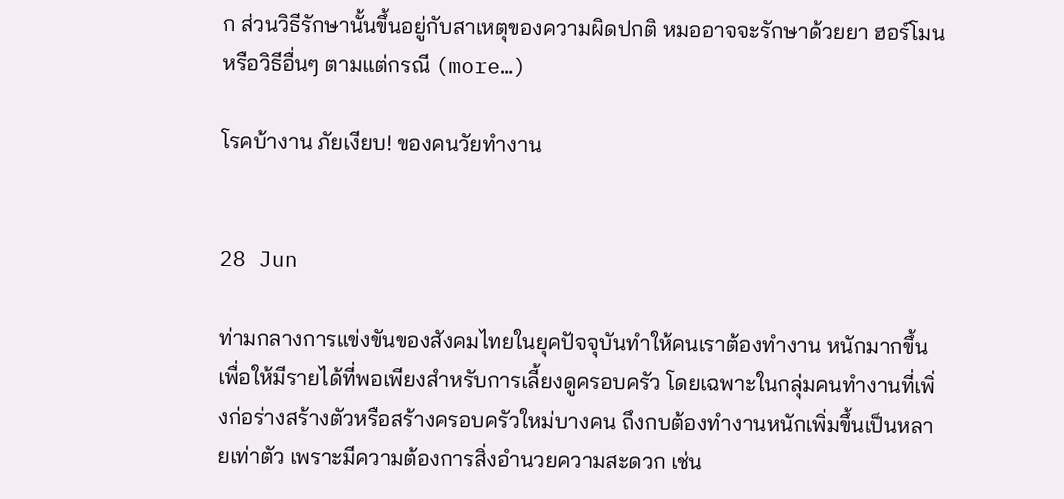ก ส่วนวิธีรักษานั้นขึ้นอยู่กับสาเหตุของความผิดปกติ หมออาจจะรักษาด้วยยา ฮอร์โมน หรือวิธีอื่นๆ ตามแต่กรณี (more…)

โรคบ้างาน ภัยเงียบ! ของคนวัยทำงาน


28 Jun

ท่ามกลางการแข่งขันของสังคมไทยในยุคปัจจุบันทำให้คนเราต้องทำงาน หนักมากขึ้น เพื่อให้มีรายได้ที่พอเพียงสำหรับการเลี้ยงดูครอบครัว โดยเฉพาะในกลุ่มคนทำงานที่เพิ่งก่อร่างสร้างตัวหรือสร้างครอบครัวใหม่บางคน ถึงกบต้องทำงานหนักเพิ่มขึ้นเป็นหลายเท่าตัว เพราะมีความต้องการสิ่งอำนวยความสะดวก เช่น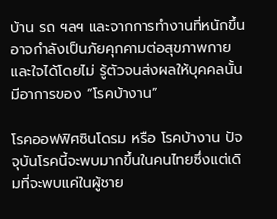บ้าน รถ ฯลฯ และจากการทำงานที่หนักขึ้นอาจกำลังเป็นภัยคุกคามต่อสุขภาพกายและใจได้โดยไม่ รู้ตัวจนส่งผลให้บุคคลนั้นมีอาการของ “โรคบ้างาน”

โรคออฟฟิศซินโดรม หรือ โรคบ้างาน ปัจจุบันโรคนี้จะพบมากขึ้นในคนไทยซึ่งแต่เดิมที่จะพบแค่ในผู้ชาย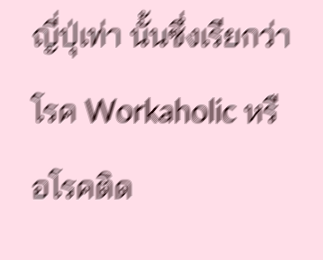ญี่ปุ่เท่า นั้นซึ่งเรียกว่าโรค Workaholic หรือโรคติด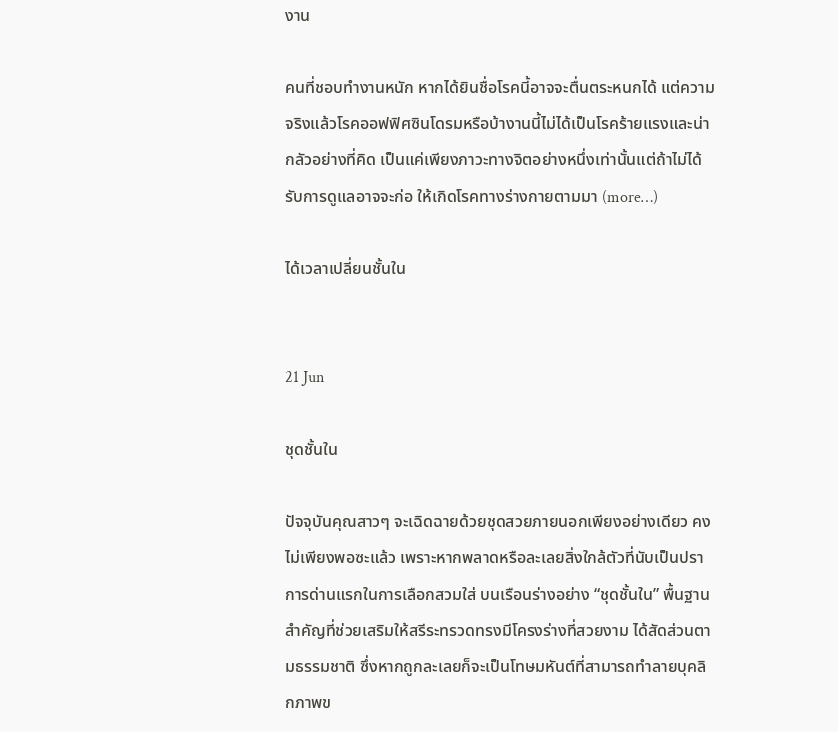งาน

คนที่ชอบทำงานหนัก หากได้ยินชื่อโรคนี้อาจจะตื่นตระหนกได้ แต่ความจริงแล้วโรคออฟฟิศซินโดรมหรือบ้างานนี้ไม่ได้เป็นโรคร้ายแรงและน่า กลัวอย่างที่คิด เป็นแค่เพียงภาวะทางจิตอย่างหนึ่งเท่านั้นแต่ถ้าไม่ได้รับการดูแลอาจจะก่อ ให้เกิดโรคทางร่างกายตามมา (more…)

ได้เวลาเปลี่ยนชั้นใน


21 Jun

ชุดชั้นใน

ปัจจุบันคุณสาวๆ จะเฉิดฉายด้วยชุดสวยภายนอกเพียงอย่างเดียว คงไม่เพียงพอซะแล้ว เพราะหากพลาดหรือละเลยสิ่งใกล้ตัวที่นับเป็นปราการด่านแรกในการเลือกสวมใส่ บนเรือนร่างอย่าง “ชุดชั้นใน” พื้นฐานสำคัญที่ช่วยเสริมให้สรีระทรวดทรงมีโครงร่างที่สวยงาม ได้สัดส่วนตามธรรมชาติ ซึ่งหากถูกละเลยก็จะเป็นโทษมหันต์ที่สามารถทำลายบุคลิกภาพข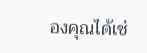องคุณได้เช่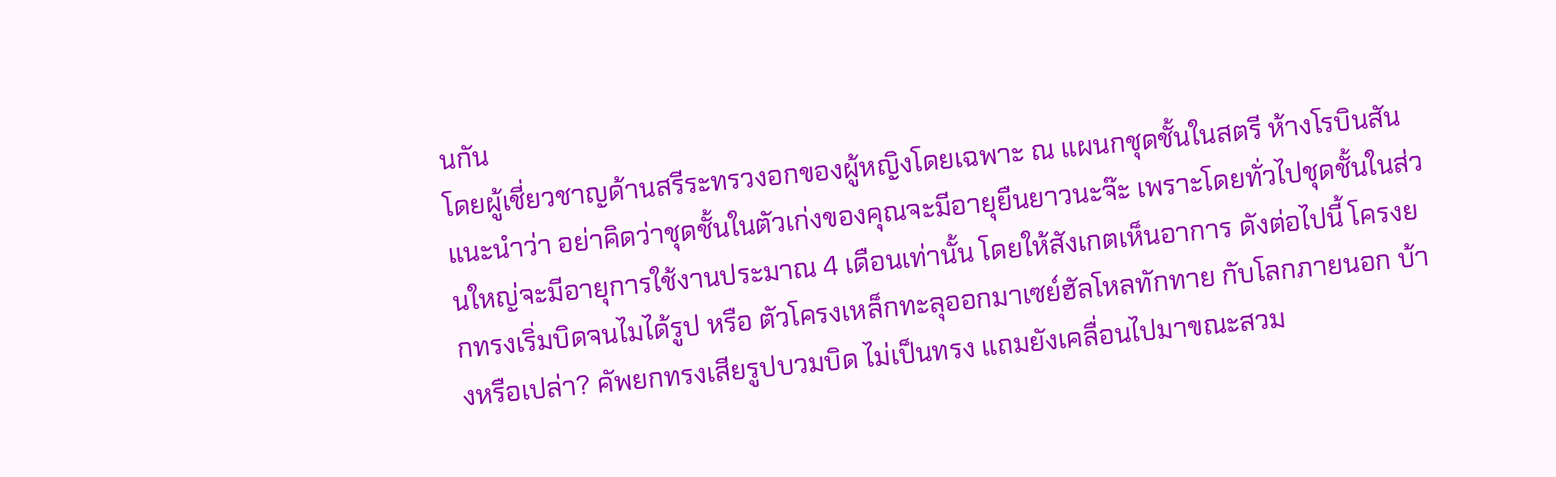นกัน
โดยผู้เชี่ยวชาญด้านสรีระทรวงอกของผู้หญิงโดยเฉพาะ ณ แผนกชุดชั้นในสตรี ห้างโรบินสัน แนะนำว่า อย่าคิดว่าชุดชั้นในตัวเก่งของคุณจะมีอายุยืนยาวนะจ๊ะ เพราะโดยทั่วไปชุดชั้นในส่วนใหญ่จะมีอายุการใช้งานประมาณ 4 เดือนเท่านั้น โดยให้สังเกตเห็นอาการ ดังต่อไปนี้ โครงยกทรงเริ่มบิดจนไมได้รูป หรือ ตัวโครงเหล็กทะลุออกมาเซย์ฮัลโหลทักทาย กับโลกภายนอก บ้างหรือเปล่า? คัพยกทรงเสียรูปบวมบิด ไม่เป็นทรง แถมยังเคลื่อนไปมาขณะสวม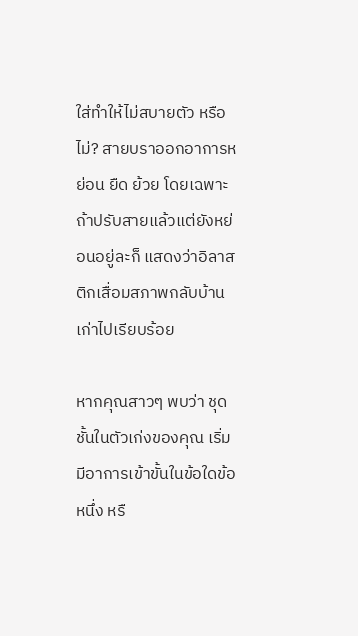ใส่ทำให้ไม่สบายตัว หรือไม่? สายบราออกอาการหย่อน ยืด ย้วย โดยเฉพาะถ้าปรับสายแล้วแต่ยังหย่อนอยู่ละก็ แสดงว่าอิลาสติกเสื่อมสภาพกลับบ้านเก่าไปเรียบร้อย

หากคุณสาวๆ พบว่า ชุดชั้นในตัวเก่งของคุณ เริ่มมีอาการเข้าขั้นในข้อใดข้อหนึ่ง หรื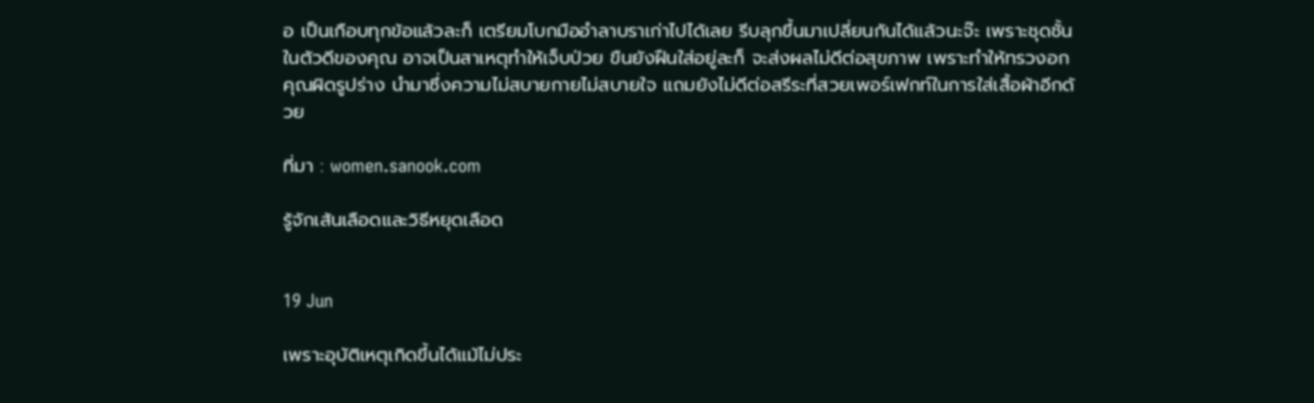อ เป็นเกือบทุกข้อแล้วละก็ เตรียมโบกมืออำลาบราเก่าไปได้เลย รีบลุกขึ้นมาเปลี่ยนกันได้แล้วนะจ๊ะ เพราะชุดชั้นในตัวดีของคุณ อาจเป็นสาเหตุทำให้เจ็บป่วย ขืนยังฝืนใส่อยู่ละก็ จะส่งผลไม่ดีต่อสุขภาพ เพราะทำให้ทรวงอกคุณผิดรูปร่าง นำมาซึ่งความไม่สบายกายไม่สบายใจ แถมยังไม่ดีต่อสรีระที่สวยเพอร์เฟกท์ในการใส่เสื้อผ้าอีกด้วย

ที่มา : women.sanook.com

รู้จักเส้นเลือดและวิธีหยุดเลือด


19 Jun

เพราะอุบัติเหตุเกิดขึ้นได้แม้ไม่ประ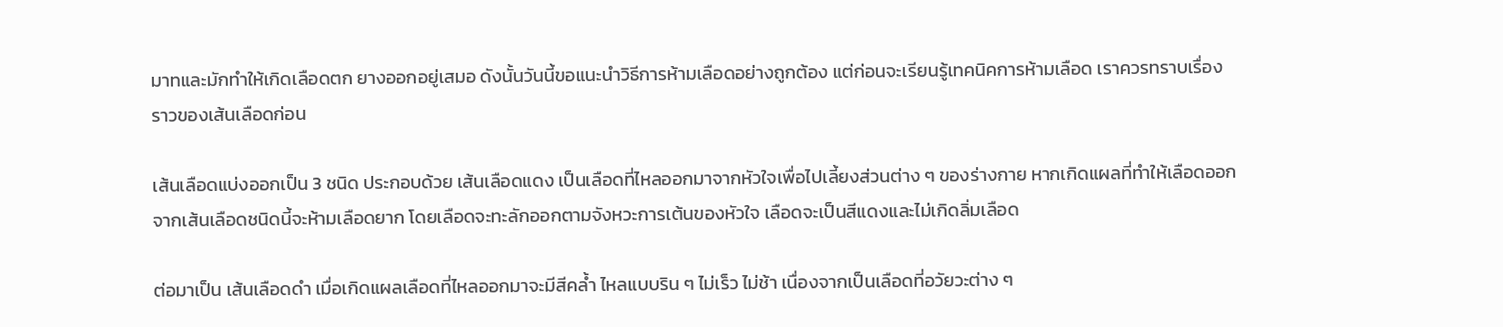มาทและมักทำให้เกิดเลือดตก ยางออกอยู่เสมอ ดังนั้นวันนี้ขอแนะนำวิธีการห้ามเลือดอย่างถูกต้อง แต่ก่อนจะเรียนรู้เทคนิคการห้ามเลือด เราควรทราบเรื่องราวของเส้นเลือดก่อน

เส้นเลือดแบ่งออกเป็น 3 ชนิด ประกอบด้วย เส้นเลือดแดง เป็นเลือดที่ไหลออกมาจากหัวใจเพื่อไปเลี้ยงส่วนต่าง ๆ ของร่างกาย หากเกิดแผลที่ทำให้เลือดออกจากเส้นเลือดชนิดนี้จะห้ามเลือดยาก โดยเลือดจะทะลักออกตามจังหวะการเต้นของหัวใจ เลือดจะเป็นสีแดงและไม่เกิดลิ่มเลือด

ต่อมาเป็น เส้นเลือดดำ เมื่อเกิดแผลเลือดที่ไหลออกมาจะมีสีคล้ำ ไหลแบบริน ๆ ไม่เร็ว ไม่ช้า เนื่องจากเป็นเลือดที่อวัยวะต่าง ๆ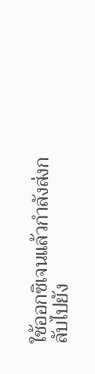ใช้ออกซิเจนแล้วกำลังส่งกลับไปยัง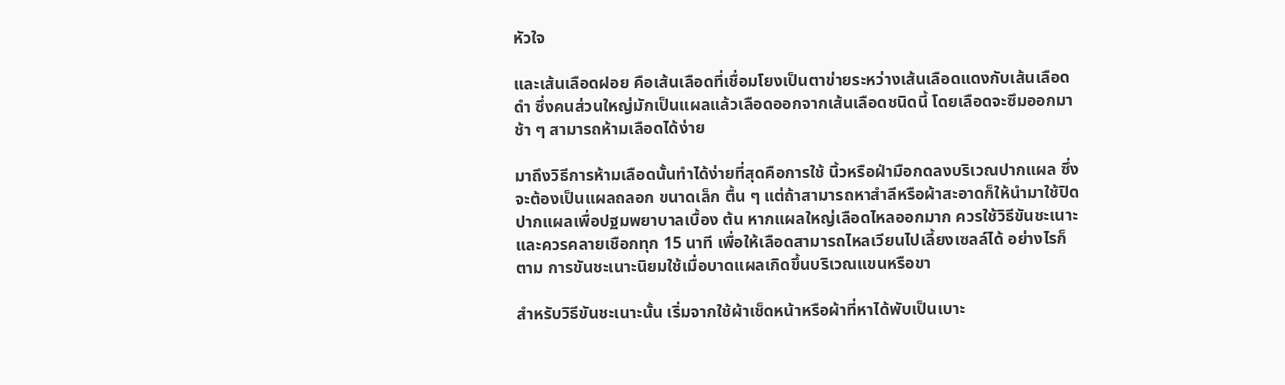หัวใจ

และเส้นเลือดฝอย คือเส้นเลือดที่เชื่อมโยงเป็นตาข่ายระหว่างเส้นเลือดแดงกับเส้นเลือดดำ ซึ่งคนส่วนใหญ่มักเป็นแผลแล้วเลือดออกจากเส้นเลือดชนิดนี้ โดยเลือดจะซึมออกมาช้า ๆ สามารถห้ามเลือดได้ง่าย

มาถึงวิธีการห้ามเลือดนั้นทำได้ง่ายที่สุดคือการใช้ นิ้วหรือฝ่ามือกดลงบริเวณปากแผล ซึ่งจะต้องเป็นแผลถลอก ขนาดเล็ก ตื้น ๆ แต่ถ้าสามารถหาสำลีหรือผ้าสะอาดก็ให้นำมาใช้ปิดปากแผลเพื่อปฐมพยาบาลเบื้อง ต้น หากแผลใหญ่เลือดไหลออกมาก ควรใช้วิธีขันชะเนาะ และควรคลายเชือกทุก 15 นาที เพื่อให้เลือดสามารถไหลเวียนไปเลี้ยงเซลล์ได้ อย่างไรก็ตาม การขันชะเนาะนิยมใช้เมื่อบาดแผลเกิดขึ้นบริเวณแขนหรือขา

สำหรับวิธีขันชะเนาะนั้น เริ่มจากใช้ผ้าเช็ดหน้าหรือผ้าที่หาได้พับเป็นเบาะ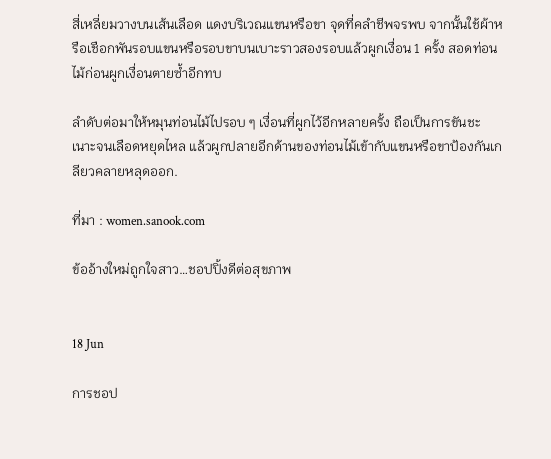สี่เหลี่ยมวางบนเส้นเลือด แดงบริเวณแขนหรือขา จุดที่คลำชีพจรพบ จากนั้นใช้ผ้าหรือเชือกพันรอบแขนหรือรอบขาบนเบาะราวสองรอบแล้วผูกเงื่อน 1 ครั้ง สอดท่อนไม้ก่อนผูกเงื่อนตายซ้ำอีกทบ

ลำดับต่อมาให้หมุนท่อนไม้ไปรอบ ๆ เงื่อนที่ผูกไว้อีกหลายครั้ง ถือเป็นการขันชะเนาะจนเลือดหยุดไหล แล้วผูกปลายอีกด้านของท่อนไม้เข้ากับแขนหรือขาป้องกันเกลียวคลายหลุดออก.

ที่มา : women.sanook.com

ข้ออ้างใหม่ถูกใจสาว…ชอปปิ้งดีต่อสุขภาพ


18 Jun

การชอป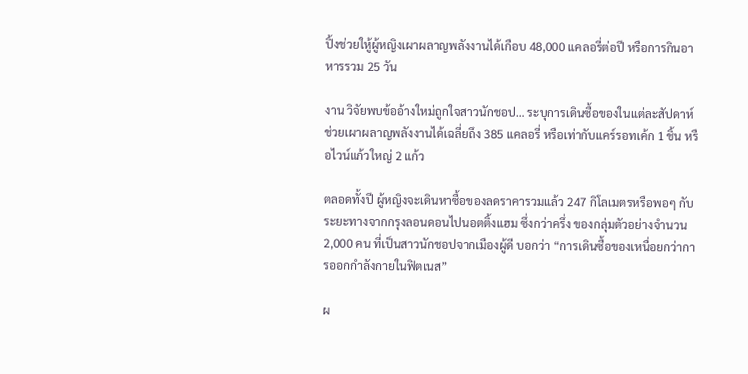ปิ้งช่วยใหู้ผู้หญิงเผาผลาญพลังงานได้เกือบ 48,000 แคลอรี่ต่อปี หรือการกินอาหารรวม 25 วัน

งาน วิจัยพบข้ออ้างใหม่ถูกใจสาวนักชอป… ระบุการเดินซื้อของในแต่ละสัปดาห์ ช่วยเผาผลาญพลังงานได้เฉลี่ยถึง 385 แคลอรี่ หรือเท่ากับแคร์รอทเค้ก 1 ชิ้น หรือไวน์แก้วใหญ่ 2 แก้ว

ตลอดทั้งปี ผู้หญิงจะเดินหาซื้อของลดราคารวมแล้ว 247 กิโลเมตรหรือพอๆ กับระยะทางจากกรุงลอนดอนไปนอตติ้งแฮม ซึ่งกว่าครึ่ง ของกลุ่มตัวอย่างจำนวน 2,000 คน ที่เป็นสาวนักชอปจากเมืองผู้ดี บอกว่า “การเดินซื้อของเหนื่อยกว่าการออกกำลังกายในฟิตเนส”

ผ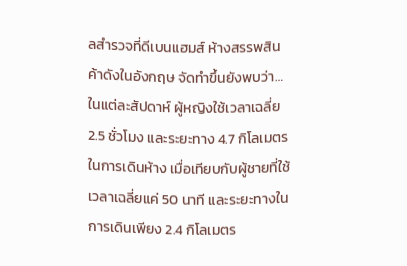ลสำรวจที่ดีเบนแฮมส์ ห้างสรรพสินค้าดังในอังกฤษ จัดทำขึ้นยังพบว่า… ในแต่ละสัปดาห์ ผู้หญิงใช้เวลาเฉลี่ย 2.5 ชั่วโมง และระยะทาง 4.7 กิโลเมตรในการเดินห้าง เมื่อเทียบกับผู้ชายที่ใช้เวลาเฉลี่ยแค่ 50 นาที และระยะทางในการเดินเพียง 2.4 กิโลเมตร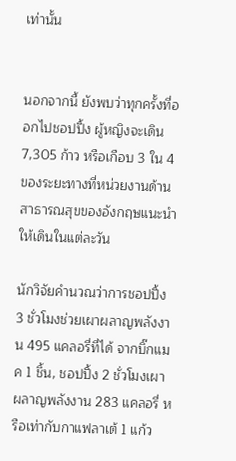เท่านั้น


นอกจากนี้ ยังพบว่าทุกครั้งที่ออกไปชอปปิ้ง ผู้หญิงจะเดิน 7,305 ก้าว หรือเกือบ 3 ใน 4 ของระยะทางที่หน่วยงานด้านสาธารณสุขของอังกฤษแนะนำให้เดินในแต่ละวัน

นักวิจัยคำนวณว่าการชอปปิ้ง 3 ชั่วโมงช่วยเผาผลาญพลังงาน 495 แคลอรี่ที่ได้ จากบิ๊กแมค 1 ชิ้น, ชอปปิ้ง 2 ชั่วโมงเผาผลาญพลังงาน 283 แคลอรี่ หรือเท่ากับกาแฟลาเต้ 1 แก้ว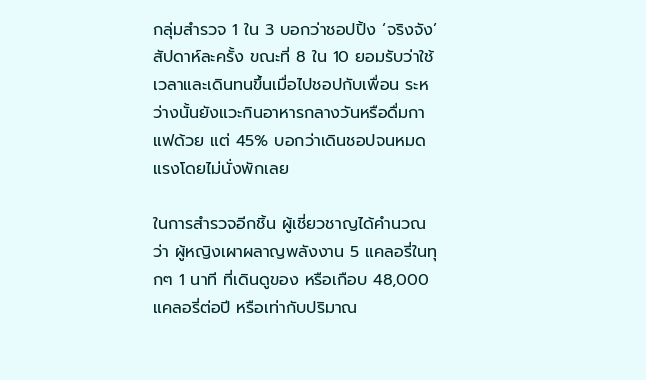กลุ่มสำรวจ 1 ใน 3 บอกว่าชอปปิ้ง ‘จริงจัง’ สัปดาห์ละครั้ง ขณะที่ 8 ใน 10 ยอมรับว่าใช้เวลาและเดินทนขึ้นเมื่อไปชอปกับเพื่อน ระหว่างนั้นยังแวะกินอาหารกลางวันหรือดื่มกาแฟด้วย แต่ 45% บอกว่าเดินชอปจนหมดแรงโดยไม่นั่งพักเลย

ในการสำรวจอีกชิ้น ผู้เชี่ยวชาญได้คำนวณว่า ผู้หญิงเผาผลาญพลังงาน 5 แคลอรี่ในทุกๆ 1 นาที ที่เดินดูของ หรือเกือบ 48,000 แคลอรี่ต่อปี หรือเท่ากับปริมาณ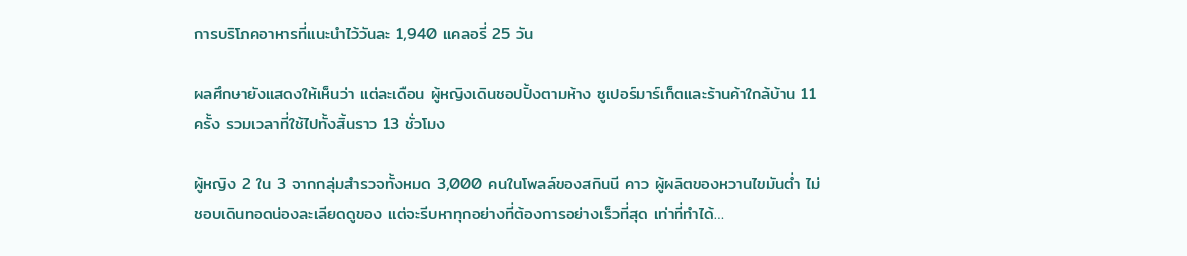การบริโภคอาหารที่แนะนำไว้วันละ 1,940 แคลอรี่ 25 วัน

ผลศึกษายังแสดงให้เห็นว่า แต่ละเดือน ผู้หญิงเดินชอปปิ้งตามห้าง ซูเปอร์มาร์เก็ตและร้านค้าใกล้บ้าน 11 ครั้ง รวมเวลาที่ใช้ไปทั้งสิ้นราว 13 ชั่วโมง

ผู้หญิง 2 ใน 3 จากกลุ่มสำรวจทั้งหมด 3,000 คนในโพลล์ของสกินนี คาว ผู้ผลิตของหวานไขมันต่ำ ไม่ชอบเดินทอดน่องละเลียดดูของ แต่จะรีบหาทุกอย่างที่ต้องการอย่างเร็วที่สุด เท่าที่ทำได้…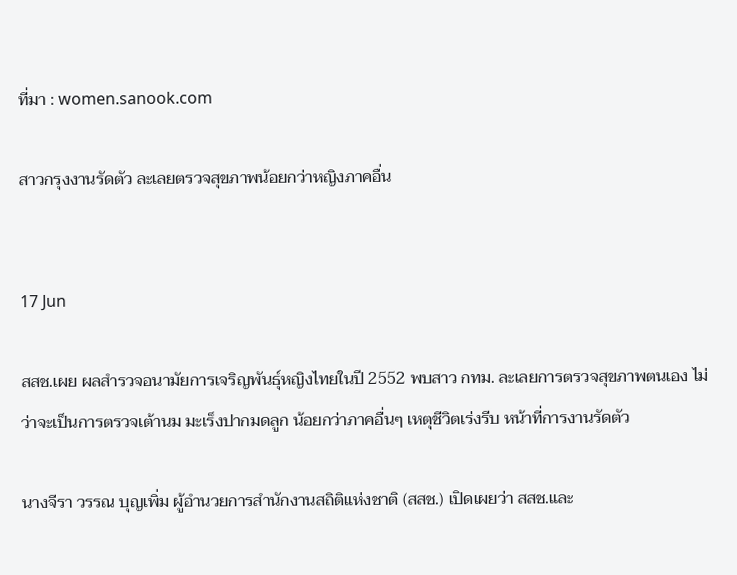ที่มา : women.sanook.com

สาวกรุงงานรัดตัว ละเลยตรวจสุขภาพน้อยกว่าหญิงภาคอื่น


17 Jun

สสช.เผย ผลสำรวจอนามัยการเจริญพันธุ์หญิงไทยในปี 2552 พบสาว กทม. ละเลยการตรวจสุขภาพตนเอง ไม่ว่าจะเป็นการตรวจเต้านม มะเร็งปากมดลูก น้อยกว่าภาคอื่นๆ เหตุชีวิตเร่งรีบ หน้าที่การงานรัดตัว

นางจีรา วรรณ บุญเพิ่ม ผู้อำนวยการสำนักงานสถิติแห่งชาติ (สสช.) เปิดเผยว่า สสช.และ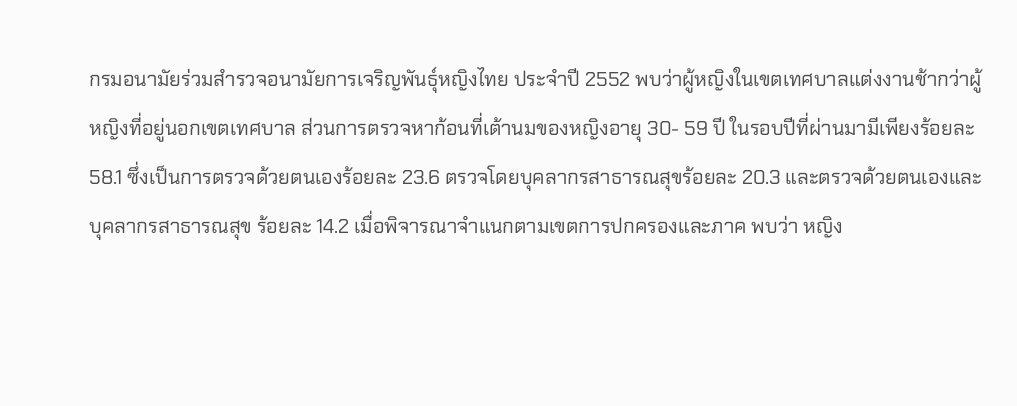กรมอนามัยร่วมสำรวจอนามัยการเจริญพันธุ์หญิงไทย ประจำปี 2552 พบว่าผู้หญิงในเขตเทศบาลแต่งงานช้ากว่าผู้หญิงที่อยู่นอกเขตเทศบาล ส่วนการตรวจหาก้อนที่เต้านมของหญิงอายุ 30- 59 ปี ในรอบปีที่ผ่านมามีเพียงร้อยละ 58.1 ซึ่งเป็นการตรวจด้วยตนเองร้อยละ 23.6 ตรวจโดยบุคลากรสาธารณสุขร้อยละ 20.3 และตรวจด้วยตนเองและบุคลากรสาธารณสุข ร้อยละ 14.2 เมื่อพิจารณาจำแนกตามเขตการปกครองและภาค พบว่า หญิง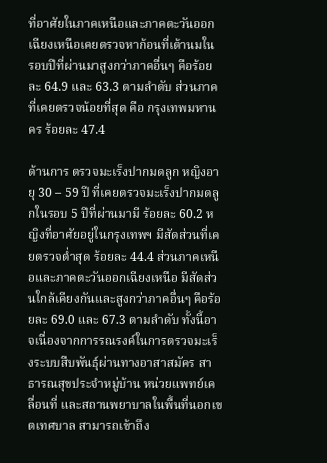ที่อาศัยในภาคเหนือและภาคตะวันออกเฉียงเหนือเคยตรวจหาก้อนที่เต้านมใน รอบปีที่ผ่านมาสูงกว่าภาคอื่นๆ คือร้อยละ 64.9 และ 63.3 ตามลำดับ ส่วนภาคที่เคยตรวจน้อยที่สุด คือ กรุงเทพมหานคร ร้อยละ 47.4

ด้านการ ตรวจมะเร็งปากมดลูก หญิงอายุ 30 – 59 ปี ที่เคยตรวจมะเร็งปากมดลูกในรอบ 5 ปีที่ผ่านมามี ร้อยละ 60.2 หญิงที่อาศัยอยู่ในกรุงเทพฯ มีสัดส่วนที่เคยตรวจต่ำสุด ร้อยละ 44.4 ส่วนภาคเหนือและภาคตะวันออกเฉียงเหนือ มีสัดส่วนใกล้เคียงกันและสูงกว่าภาคอื่นๆ คือร้อยละ 69.0 และ 67.3 ตามลำดับ ทั้งนี้อาจเนื่องจากการรณรงค์ในการตรวจมะเร็งระบบสืบพันธุ์ผ่านทางอาสาสมัคร สาธารณสุขประจำหมู่บ้าน หน่วยแพทย์เคลื่อนที่ และสถานพยาบาลในพื้นที่นอกเขตเทศบาล สามารถเข้าถึง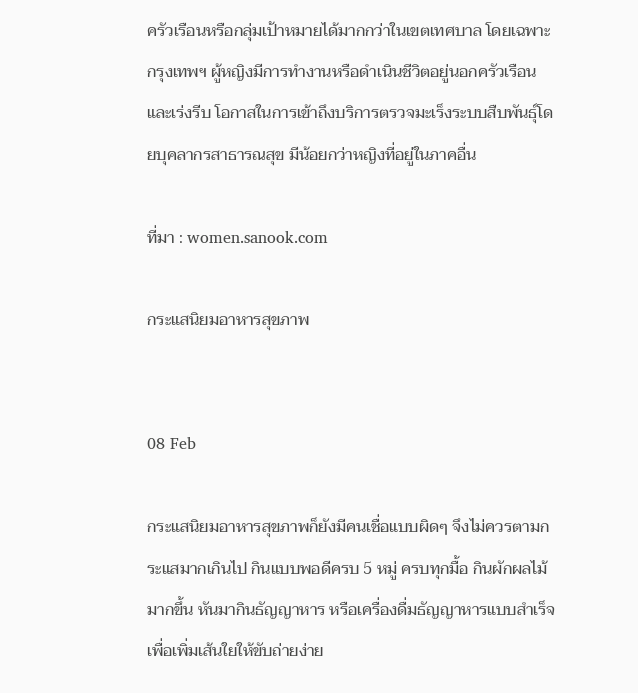ครัวเรือนหรือกลุ่มเป้าหมายได้มากกว่าในเขตเทศบาล โดยเฉพาะกรุงเทพฯ ผู้หญิงมีการทำงานหรือดำเนินชีวิตอยู่นอกครัวเรือนและเร่งรีบ โอกาสในการเข้าถึงบริการตรวจมะเร็งระบบสืบพันธุ์โดยบุคลากรสาธารณสุข มีน้อยกว่าหญิงที่อยู่ในภาคอื่น

ที่มา : women.sanook.com

กระแสนิยมอาหารสุขภาพ


08 Feb

กระแสนิยมอาหารสุขภาพก็ยังมีคนเชื่อแบบผิดๆ จึงไม่ควรตามกระแสมากเกินไป กินแบบพอดีครบ 5 หมู่ ครบทุกมื้อ กินผักผลไม้มากขึ้น หันมากินธัญญาหาร หรือเครื่องดื่มธัญญาหารแบบสำเร็จเพื่อเพิ่มเส้นใยให้ขับถ่ายง่าย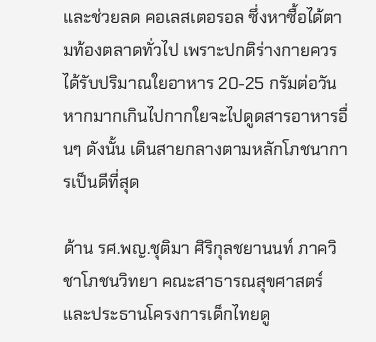และช่วยลด คอเลสเตอรอล ซึ่งหาซื้อได้ตามท้องตลาดทั่วไป เพราะปกติร่างกายควรได้รับปริมาณใยอาหาร 20-25 กรัมต่อวัน หากมากเกินไปกากใยจะไปดูดสารอาหารอื่นๆ ดังนั้น เดินสายกลางตามหลักโภชนาการเป็นดีที่สุด

ด้าน รศ.พญ.ชุติมา ศิริกุลชยานนท์ ภาควิชาโภชนวิทยา คณะสาธารณสุขศาสตร์ และประธานโครงการเด็กไทยดู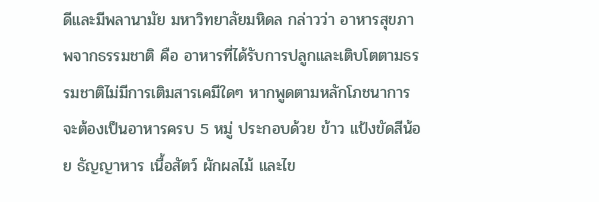ดีและมีพลานามัย มหาวิทยาลัยมหิดล กล่าวว่า อาหารสุขภาพจากธรรมชาติ คือ อาหารที่ได้รับการปลูกและเติบโตตามธรรมชาติไม่มีการเติมสารเคมีใดๆ หากพูดตามหลักโภชนาการจะต้องเป็นอาหารครบ 5 หมู่ ประกอบด้วย ข้าว แป้งขัดสีน้อย ธัญญาหาร เนื้อสัตว์ ผักผลไม้ และไข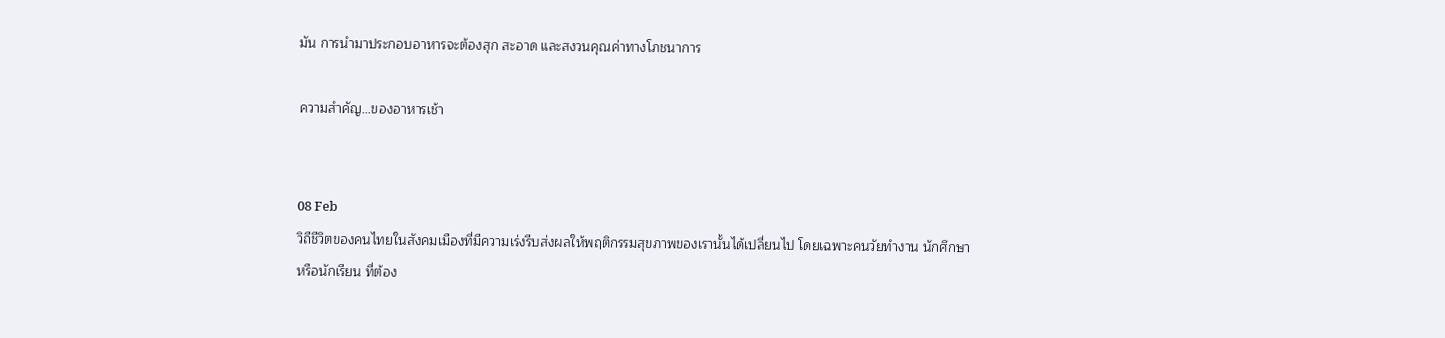มัน การนำมาประกอบอาหารจะต้องสุก สะอาด และสงวนคุณค่าทางโภชนาการ

ความสำคัญ…ของอาหารเช้า


08 Feb
วิถีชีวิตของคนไทยในสังคมเมืองที่มีความเร่งรีบส่งผลให้พฤติกรรมสุขภาพของเรานั้นได้เปลี่ยนไป โดยเฉพาะคนวัยทำงาน นักศึกษา
หรือนักเรียน ที่ต้อง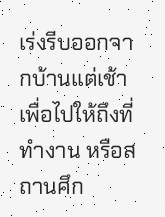เร่งรีบออกจากบ้านแต่เช้าเพื่อไปให้ถึงที่ทำงาน หรือสถานศึก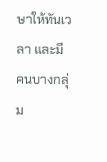ษาให้ทันเวลา และมีคนบางกลุ่ม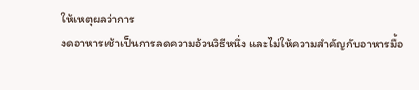ให้เหตุผลว่าการ
งดอาหารเช้าเป็นการลดความอ้วนวิธีหนึ่ง และไม่ให้ความสำคัญกับอาหารมื้อ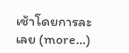เช้าโดยการละเลย (more…)